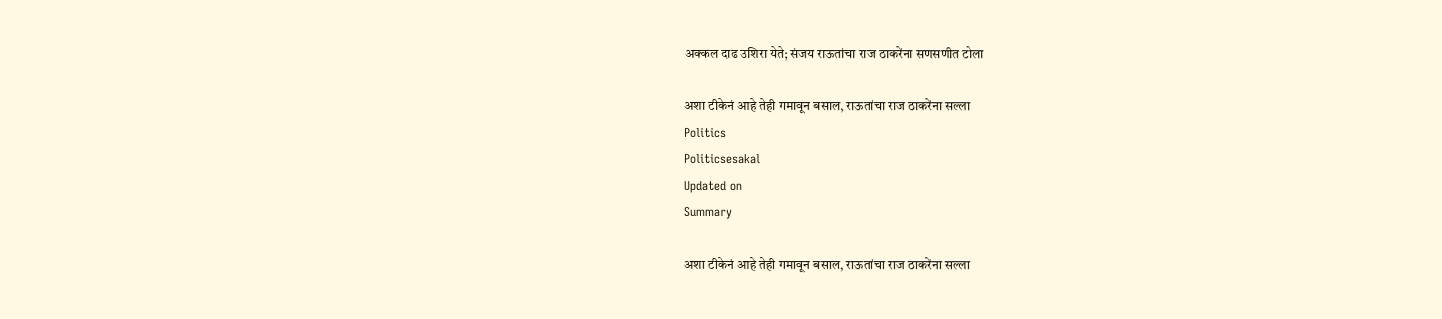अक्कल दाढ उशिरा येते; संजय राऊतांचा राज ठाकरेंना सणसणीत टोला

अशा टीकेनं आहे तेही गमावून बसाल, राऊतांचा राज ठाकरेंना सल्ला
Politics
Politicsesakal
Updated on
Summary

अशा टीकेनं आहे तेही गमावून बसाल, राऊतांचा राज ठाकरेंना सल्ला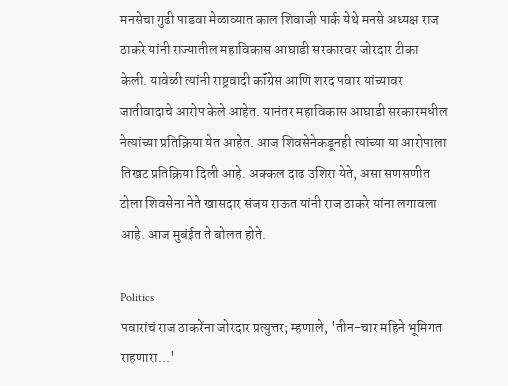मनसेचा गुढी पाडवा मेळाव्यात काल शिवाजी पार्क येथे मनसे अध्यक्ष राज ठाकरे यांनी राज्यातील महाविकास आघाडी सरकारवर जोरदार टीका केली. यावेळी त्यांनी राष्ट्रवादी कॉंग्रेस आणि शरद पवार यांच्यावर जातीवादाचे आरोप केले आहेत. यानंतर महाविकास आघाडी सरकारमधील नेत्यांच्या प्रतिक्रिया येत आहेत. आज शिवसेनेकडूनही त्यांच्या या आरोपाला तिखट प्रतिक्रिया दिली आहे. अक्कल दाढ उशिरा येते, असा सणसणीत टोला शिवसेना नेते खासदार संजय राऊत यांनी राज ठाकरे यांना लगावला आहे. आज मुबंईत ते बोलत होते.

Politics
पवारांचं राज ठाकरेंना जोरदार प्रत्युत्तर; म्हणाले, 'तीन-चार महिने भूमिगत राहणारा...'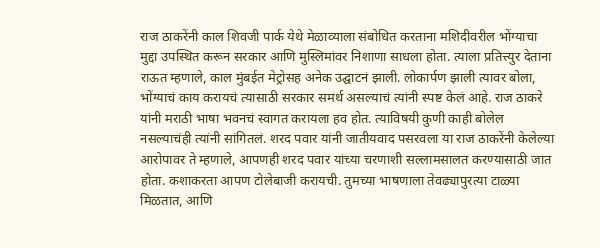राज ठाकरेंनी काल शिवजी पार्क येथे मेळाव्याला संबोधित करताना मशिदीवरील भोंग्याचा मुद्दा उपस्थित करून सरकार आणि मुस्लिमांवर निशाणा साधला होता. त्याला प्रतित्त्युर देताना राऊत म्हणाले, काल मुंबईत मेट्रोसह अनेक उद्घाटनं झाली. लोकार्पण झाली त्यावर बोला, भोंग्याचं काय करायचं त्यासाठी सरकार समर्थ असल्याचं त्यांनी स्पष्ट केलं आहे. राज ठाकरे यांनी मराठी भाषा भवनचं स्वागत करायला हव होत. त्याविषयी कुणी काही बोलेल नसल्याचंही त्यांनी सांगितलं. शरद पवार यांनी जातीयवाद पसरवला या राज ठाकरेंनी केलेल्या आरोपावर ते म्हणाले, आपणही शरद पवार यांच्या चरणाशी सल्लामसालत करण्यासाठी जात होता. कशाकरता आपण टोलेबाजी करायची. तुमच्या भाषणाला तेवढ्यापुरत्या टाळ्या मिळतात, आणि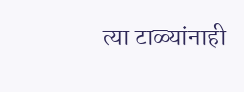त्या टाळ्यांनाही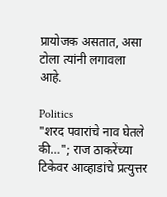प्रायोजक असतात, असा टोला त्यांनी लगावला आहे.

Politics
"शरद पवारांचे नाव घेतले की…"; राज ठाकरेंच्या टिकेवर आव्हाडांचे प्रत्युत्तर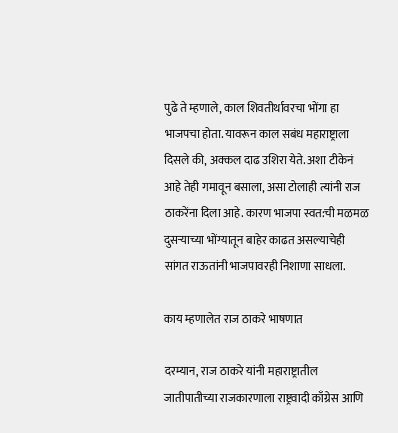पुढे ते म्हणाले, काल शिवतीर्थावरचा भोंगा हा भाजपचा होता. यावरून काल सबंध महाराष्ट्राला दिसले की, अक्कल दाढ उशिरा येते. अशा टीकेनं आहे तेही गमावून बसाला, असा टोलाही त्यांनी राज ठाकरेंना दिला आहे. कारण भाजपा स्वत:ची मळमळ दुसऱ्याच्या भोंग्यातून बाहेर काढत असल्याचेही सांगत राऊतांनी भाजपावरही निशाणा साधला.

काय म्हणालेत राज ठाकरे भाषणात

दरम्यान, राज ठाकरे यांनी महाराष्ट्रातील जातीपातीच्या राजकारणाला राष्ट्रवादी काँग्रेस आणि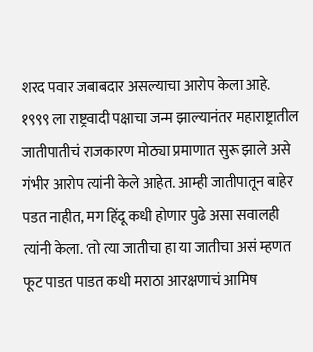शरद पवार जबाबदार असल्याचा आरोप केला आहे. १९९९ ला राष्ट्रवादी पक्षाचा जन्म झाल्यानंतर महाराष्ट्रातील जातीपातीचं राजकारण मोठ्या प्रमाणात सुरू झाले असे गंभीर आरोप त्यांनी केले आहेत. आम्ही जातीपातून बाहेर पडत नाहीत, मग हिंदू कधी होणार पुढे असा सवालही त्यांनी केला. 'तो त्या जातीचा हा या जातीचा असं म्हणत फूट पाडत पाडत कधी मराठा आरक्षणाचं आमिष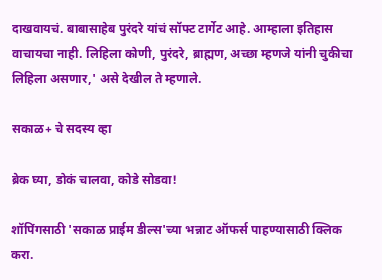दाखवायचं. बाबासाहेब पुरंदरे यांचं सॉफ्ट टार्गेट आहे. आम्हाला इतिहास वाचायचा नाही. लिहिला कोणी, पुरंदरे, ब्राह्मण, अच्छा म्हणजे यांनी चुकीचा लिहिला असणार,' असे देखील ते म्हणाले.

सकाळ+ चे सदस्य व्हा

ब्रेक घ्या, डोकं चालवा, कोडे सोडवा!

शॉपिंगसाठी 'सकाळ प्राईम डील्स'च्या भन्नाट ऑफर्स पाहण्यासाठी क्लिक करा.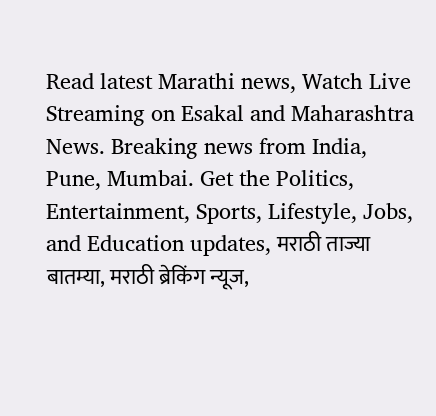Read latest Marathi news, Watch Live Streaming on Esakal and Maharashtra News. Breaking news from India, Pune, Mumbai. Get the Politics, Entertainment, Sports, Lifestyle, Jobs, and Education updates, मराठी ताज्या बातम्या, मराठी ब्रेकिंग न्यूज,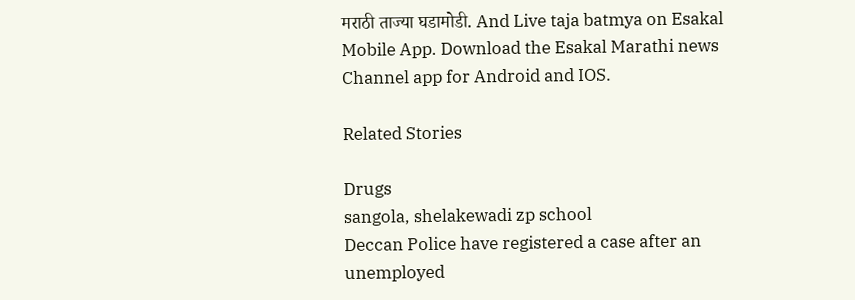मराठी ताज्या घडामोडी. And Live taja batmya on Esakal Mobile App. Download the Esakal Marathi news Channel app for Android and IOS.

Related Stories

Drugs
sangola, shelakewadi zp school
Deccan Police have registered a case after an unemployed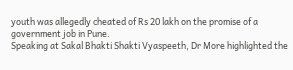youth was allegedly cheated of Rs 20 lakh on the promise of a government job in Pune.
Speaking at Sakal Bhakti Shakti Vyaspeeth, Dr More highlighted the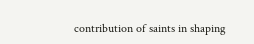contribution of saints in shaping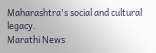Maharashtra's social and cultural legacy.
Marathi News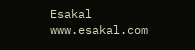Esakal
www.esakal.com